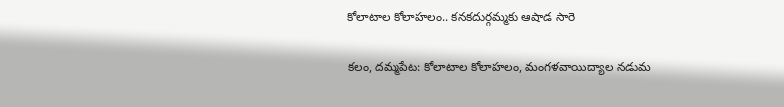కోలాటాల కోలాహలం.. కనకదుర్గమ్మకు ఆషాడ సారె

కలం, దమ్మపేట: కోలాటాల కోలాహలం, మంగళవాయిద్యాల నడుమ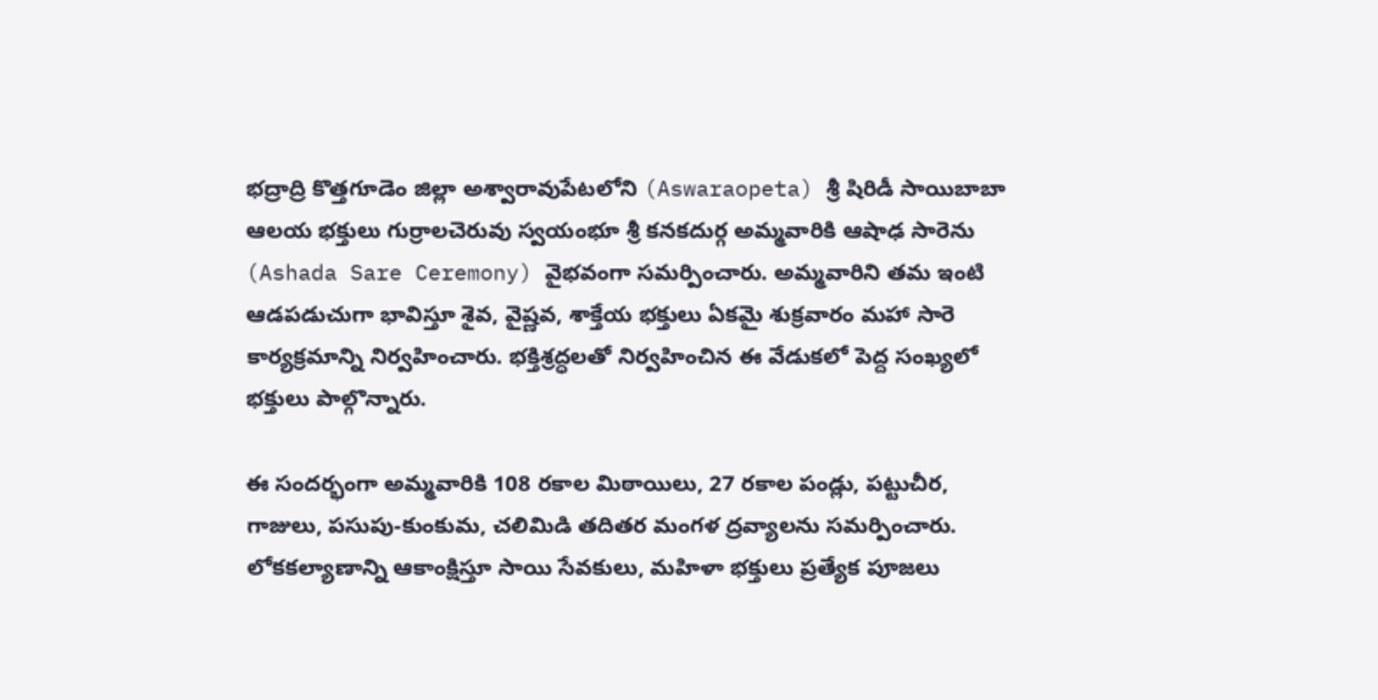భద్రాద్రి కొత్తగూడెం జిల్లా అశ్వారావుపేటలోని (Aswaraopeta) శ్రీ షిరిడీ సాయిబాబా ఆలయ భక్తులు గుర్రాలచెరువు స్వయంభూ శ్రీ కనకదుర్గ అమ్మవారికి ఆషాఢ సారెను (Ashada Sare Ceremony) వైభవంగా సమర్పించారు. అమ్మవారిని తమ ఇంటి ఆడపడుచుగా భావిస్తూ శైవ, వైష్ణవ, శాక్తేయ భక్తులు ఏకమై శుక్రవారం మహా సారె కార్యక్రమాన్ని నిర్వహించారు. భక్తిశ్రద్ధలతో నిర్వహించిన ఈ వేడుకలో పెద్ద సంఖ్యలో భక్తులు పాల్గొన్నారు.

ఈ సందర్భంగా అమ్మవారికి 108 రకాల మిఠాయిలు, 27 రకాల పండ్లు, పట్టుచీర, గాజులు, పసుపు-కుంకుమ, చలిమిడి తదితర మంగళ ద్రవ్యాలను సమర్పించారు. లోకకల్యాణాన్ని ఆకాంక్షిస్తూ సాయి సేవకులు, మహిళా భక్తులు ప్రత్యేక పూజలు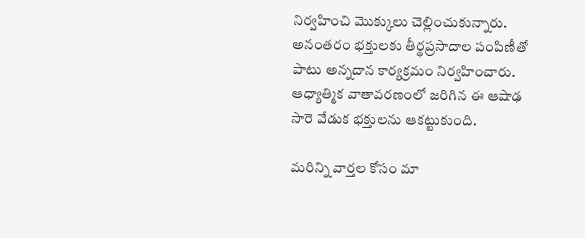నిర్వహించి మొక్కులు చెల్లించుకున్నారు. అనంతరం భక్తులకు తీర్థప్రసాదాల పంపిణీతో పాటు అన్నదాన కార్యక్రమం నిర్వహించారు. ఆధ్యాత్మిక వాతావరణంలో జరిగిన ఈ ఆషాఢ సారె వేడుక భక్తులను ఆకట్టుకుంది.

మ‌రిన్ని వార్త‌ల కోసం మా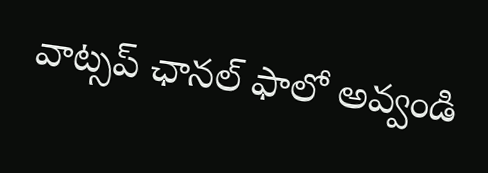వాట్స‌ప్ ఛాన‌ల్ ఫాలో అవ్వండి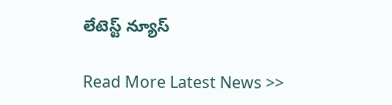లేటెస్ట్ న్యూస్‌

Read More Latest News >>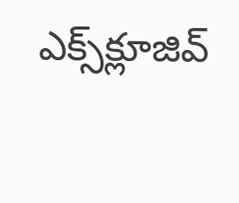ఎక్స్‌క్లూజివ్‌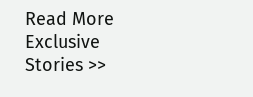Read More Exclusive Stories >>